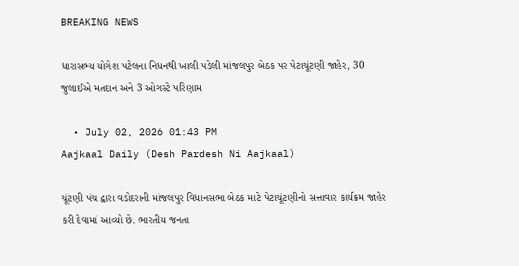BREAKING NEWS

ધારાસભ્ય યોગેશ પટેલના નિધનથી ખાલી પડેલી માંજલપુર બેઠક પર પેટાચૂંટણી જાહેર, 30 જુલાઈએ મતદાન અને 3 ઓગસ્ટે પરિણામ

  • July 02, 2026 01:43 PM
Aajkaal Daily (Desh Pardesh Ni Aajkaal)

ચૂંટણી પંચ દ્વારા વડોદરાની માંજલપુર વિધાનસભા બેઠક માટે પેટાચૂંટણીનો સત્તાવાર કાર્યક્રમ જાહેર કરી દેવામાં આવ્યો છે. ભારતીય જનતા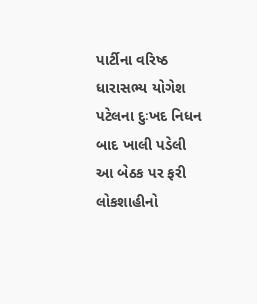પાર્ટીના વરિષ્ઠ ધારાસભ્ય યોગેશ પટેલના દુઃખદ નિધન બાદ ખાલી પડેલી આ બેઠક પર ફરી લોકશાહીનો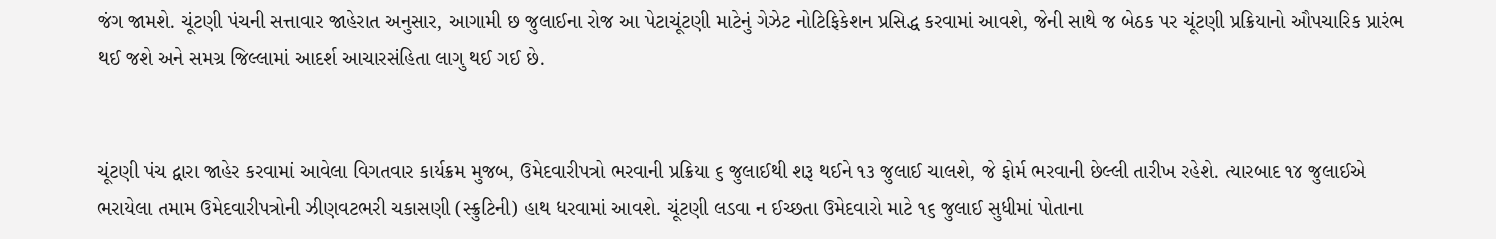જંગ જામશે. ચૂંટણી પંચની સત્તાવાર જાહેરાત અનુસાર, આગામી છ જુલાઈના રોજ આ પેટાચૂંટણી માટેનું ગેઝેટ નોટિફિકેશન પ્રસિદ્ધ કરવામાં આવશે, જેની સાથે જ બેઠક પર ચૂંટણી પ્રક્રિયાનો ઔપચારિક પ્રારંભ થઈ જશે અને સમગ્ર જિલ્લામાં આદર્શ આચારસંહિતા લાગુ થઈ ગઈ છે.


ચૂંટણી પંચ દ્વારા જાહેર કરવામાં આવેલા વિગતવાર કાર્યક્રમ મુજબ, ઉમેદવારીપત્રો ભરવાની પ્રક્રિયા ૬ જુલાઈથી શરૂ થઈને ૧૩ જુલાઈ ચાલશે, જે ફોર્મ ભરવાની છેલ્લી તારીખ રહેશે. ત્યારબાદ ૧૪ જુલાઈએ ભરાયેલા તમામ ઉમેદવારીપત્રોની ઝીણવટભરી ચકાસણી (સ્ક્રુટિની) હાથ ધરવામાં આવશે. ચૂંટણી લડવા ન ઈચ્છતા ઉમેદવારો માટે ૧૬ જુલાઈ સુધીમાં પોતાના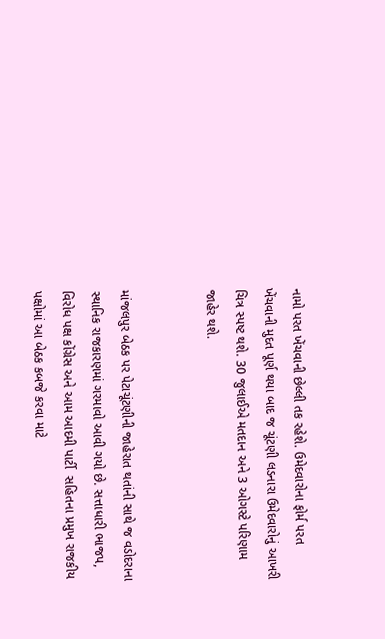નામો પરત ખેંચવાની છેલ્લી તક રહેશે. ઉમેદવારોના ફોર્મ પરત ખેંચવાની મુદત પૂર્ણ થયા બાદ જ ચૂંટણી લડનારા ઉમેદવારોનું આખરી ચિત્ર સ્પષ્ટ થશે. 30 જુલાઈએ મતદાન અને 3 ઓગસ્ટે પરિણામ જાહેર થશે.


માંજલપુર બેઠક પર પેટાચૂંટણીની જાહેરાત થતાંની સાથે જ વડોદરાના સ્થાનિક રાજકારણમાં ગરમાવો આવી ગયો છે. સત્તાધારી ભાજપ, વિરોધ પક્ષ કોંગ્રેસ અને આમ આદમી પાર્ટી  સહિતના પ્રમુખ રાજકીય પક્ષોમાં આ બેઠક કબજે કરવા માટે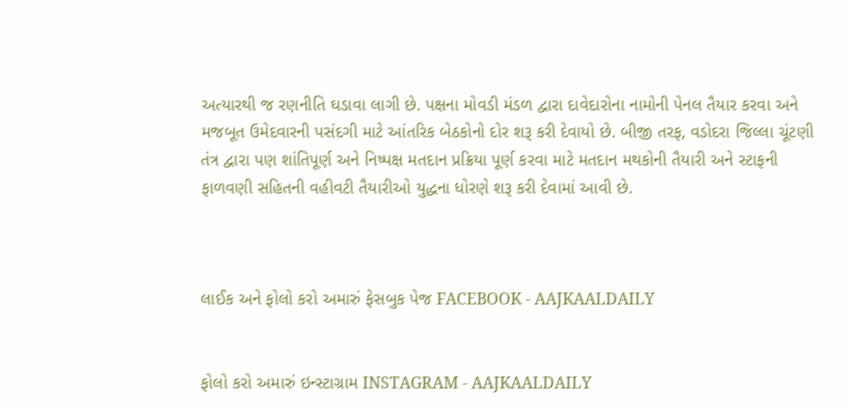અત્યારથી જ રણનીતિ ઘડાવા લાગી છે. પક્ષના મોવડી મંડળ દ્વારા દાવેદારોના નામોની પેનલ તૈયાર કરવા અને મજબૂત ઉમેદવારની પસંદગી માટે આંતરિક બેઠકોનો દોર શરૂ કરી દેવાયો છે. બીજી તરફ, વડોદરા જિલ્લા ચૂંટણી તંત્ર દ્વારા પણ શાંતિપૂર્ણ અને નિષ્પક્ષ મતદાન પ્રક્રિયા પૂર્ણ કરવા માટે મતદાન મથકોની તૈયારી અને સ્ટાફની ફાળવણી સહિતની વહીવટી તૈયારીઓ યુદ્ધના ધોરણે શરૂ કરી દેવામાં આવી છે.



લાઈક અને ફોલો કરો અમારું ફેસબુક પેજ FACEBOOK - AAJKAALDAILY


ફોલો કરો અમારું ઇન્સ્ટાગ્રામ INSTAGRAM - AAJKAALDAILY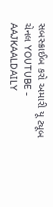સબસ્ક્રાઈબ કરો અમારી યૂ ટ્યૂબ ચેનલ YOUTUBE - AAJKAALDAILY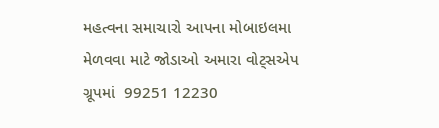મહત્વના સમાચારો આપના મોબાઇલમા મેળવવા માટે જોડાઓ અમારા વોટ્સએપ ગ્રૂપમાં  99251 12230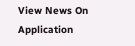View News On Application